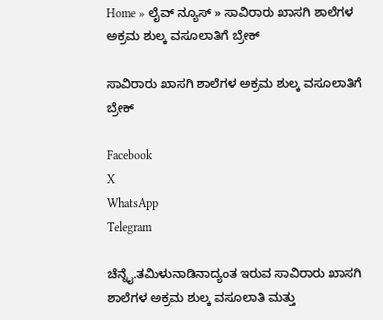Home » ಲೈವ್ ನ್ಯೂಸ್ » ಸಾವಿರಾರು ಖಾಸಗಿ ಶಾಲೆಗಳ ಅಕ್ರಮ ಶುಲ್ಕ ವಸೂಲಾತಿಗೆ ಬ್ರೇಕ್

ಸಾವಿರಾರು ಖಾಸಗಿ ಶಾಲೆಗಳ ಅಕ್ರಮ ಶುಲ್ಕ ವಸೂಲಾತಿಗೆ ಬ್ರೇಕ್

Facebook
X
WhatsApp
Telegram

ಚೆನ್ನೈ.ತಮಿಳುನಾಡಿನಾದ್ಯಂತ ಇರುವ ಸಾವಿರಾರು ಖಾಸಗಿ ಶಾಲೆಗಳ ಅಕ್ರಮ ಶುಲ್ಕ ವಸೂಲಾತಿ ಮತ್ತು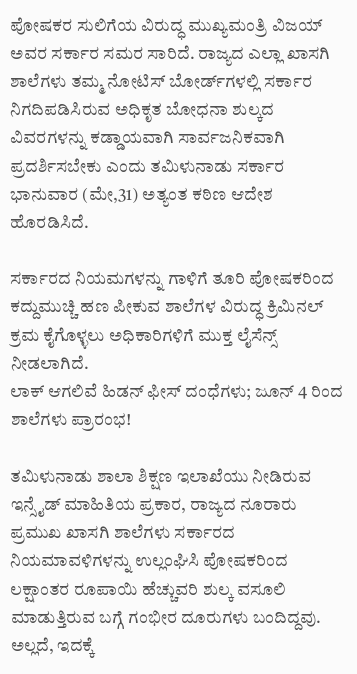ಪೋಷಕರ ಸುಲಿಗೆಯ ವಿರುದ್ಧ ಮುಖ್ಯಮಂತ್ರಿ ವಿಜಯ್ ಅವರ ಸರ್ಕಾರ ಸಮರ ಸಾರಿದೆ. ರಾಜ್ಯದ ಎಲ್ಲಾ ಖಾಸಗಿ ಶಾಲೆಗಳು ತಮ್ಮ ನೋಟಿಸ್ ಬೋರ್ಡ್‌ಗಳಲ್ಲಿ ಸರ್ಕಾರ ನಿಗದಿಪಡಿಸಿರುವ ಅಧಿಕೃತ ಬೋಧನಾ ಶುಲ್ಕದ ವಿವರಗಳನ್ನು ಕಡ್ಡಾಯವಾಗಿ ಸಾರ್ವಜನಿಕವಾಗಿ ಪ್ರದರ್ಶಿಸಬೇಕು ಎಂದು ತಮಿಳುನಾಡು ಸರ್ಕಾರ ಭಾನುವಾರ (ಮೇ,31) ಅತ್ಯಂತ ಕಠಿಣ ಆದೇಶ ಹೊರಡಿಸಿದೆ.

ಸರ್ಕಾರದ ನಿಯಮಗಳನ್ನು ಗಾಳಿಗೆ ತೂರಿ ಪೋಷಕರಿಂದ ಕದ್ದುಮುಚ್ಚಿ ಹಣ ಪೀಕುವ ಶಾಲೆಗಳ ವಿರುದ್ಧ ಕ್ರಿಮಿನಲ್ ಕ್ರಮ ಕೈಗೊಳ್ಳಲು ಅಧಿಕಾರಿಗಳಿಗೆ ಮುಕ್ತ ಲೈಸೆನ್ಸ್ ನೀಡಲಾಗಿದೆ.
ಲಾಕ್ ಆಗಲಿವೆ ಹಿಡನ್ ಫೀಸ್ ದಂಧೆಗಳು; ಜೂನ್ 4 ರಿಂದ ಶಾಲೆಗಳು ಪ್ರಾರಂಭ!

ತಮಿಳುನಾಡು ಶಾಲಾ ಶಿಕ್ಷಣ ಇಲಾಖೆಯು ನೀಡಿರುವ ಇನ್ಸೈಡ್ ಮಾಹಿತಿಯ ಪ್ರಕಾರ, ರಾಜ್ಯದ ನೂರಾರು ಪ್ರಮುಖ ಖಾಸಗಿ ಶಾಲೆಗಳು ಸರ್ಕಾರದ ನಿಯಮಾವಳಿಗಳನ್ನು ಉಲ್ಲಂಘಿಸಿ ಪೋಷಕರಿಂದ ಲಕ್ಷಾಂತರ ರೂಪಾಯಿ ಹೆಚ್ಚುವರಿ ಶುಲ್ಕ ವಸೂಲಿ ಮಾಡುತ್ತಿರುವ ಬಗ್ಗೆ ಗಂಭೀರ ದೂರುಗಳು ಬಂದಿದ್ದವು. ಅಲ್ಲದೆ, ಇದಕ್ಕೆ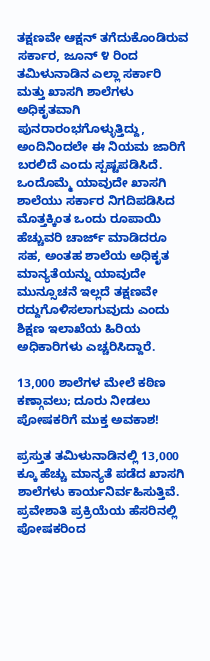ತಕ್ಷಣವೇ ಆಕ್ಷನ್ ತಗೆದುಕೊಂಡಿರುವ ಸರ್ಕಾರ, ಜೂನ್ ೪ ರಿಂದ ತಮಿಳುನಾಡಿನ ಎಲ್ಲಾ ಸರ್ಕಾರಿ ಮತ್ತು ಖಾಸಗಿ ಶಾಲೆಗಳು ಅಧಿಕೃತವಾಗಿ ಪುನರಾರಂಭಗೊಳ್ಳುತ್ತಿದ್ದು, ಅಂದಿನಿಂದಲೇ ಈ ನಿಯಮ ಜಾರಿಗೆ ಬರಲಿದೆ ಎಂದು ಸ್ಪಷ್ಟಪಡಿಸಿದೆ.
ಒಂದೊಮ್ಮೆ ಯಾವುದೇ ಖಾಸಗಿ ಶಾಲೆಯು ಸರ್ಕಾರ ನಿಗದಿಪಡಿಸಿದ ಮೊತ್ತಕ್ಕಿಂತ ಒಂದು ರೂಪಾಯಿ ಹೆಚ್ಚುವರಿ ಚಾರ್ಜ್ ಮಾಡಿದರೂ ಸಹ, ಅಂತಹ ಶಾಲೆಯ ಅಧಿಕೃತ ಮಾನ್ಯತೆಯನ್ನು ಯಾವುದೇ ಮುನ್ಸೂಚನೆ ಇಲ್ಲದೆ ತಕ್ಷಣವೇ ರದ್ದುಗೊಳಿಸಲಾಗುವುದು ಎಂದು ಶಿಕ್ಷಣ ಇಲಾಖೆಯ ಹಿರಿಯ ಅಧಿಕಾರಿಗಳು ಎಚ್ಚರಿಸಿದ್ದಾರೆ.

13,000 ಶಾಲೆಗಳ ಮೇಲೆ ಕಠಿಣ ಕಣ್ಗಾವಲು; ದೂರು ನೀಡಲು ಪೋಷಕರಿಗೆ ಮುಕ್ತ ಅವಕಾಶ!

ಪ್ರಸ್ತುತ ತಮಿಳುನಾಡಿನಲ್ಲಿ 13,000 ಕ್ಕೂ ಹೆಚ್ಚು ಮಾನ್ಯತೆ ಪಡೆದ ಖಾಸಗಿ ಶಾಲೆಗಳು ಕಾರ್ಯನಿರ್ವಹಿಸುತ್ತಿವೆ. ಪ್ರವೇಶಾತಿ ಪ್ರಕ್ರಿಯೆಯ ಹೆಸರಿನಲ್ಲಿ ಪೋಷಕರಿಂದ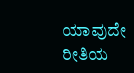ಯಾವುದೇ ರೀತಿಯ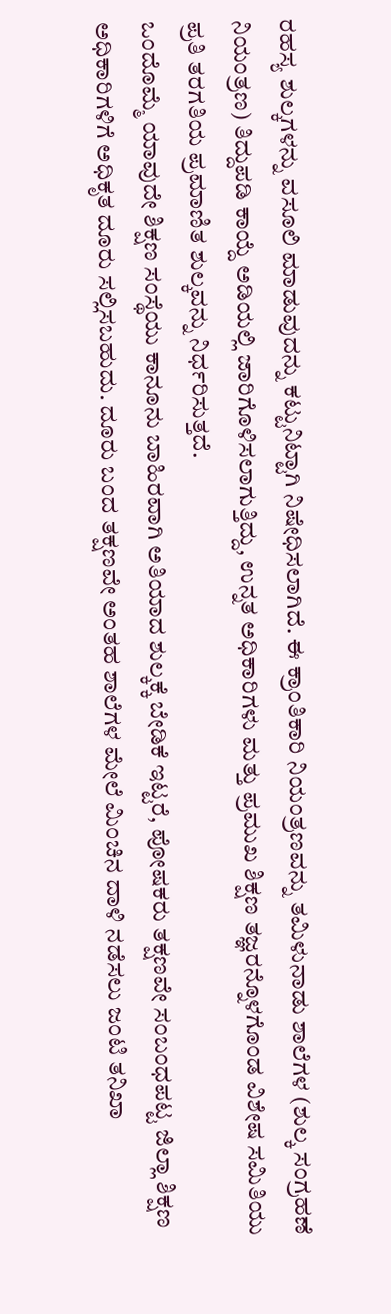ರಹಸ್ಯ ಶುಲ್ಕಗಳನ್ನು ವಸೂಲಿ ಮಾಡುವುದನ್ನು ಕಟ್ಟುನಿಟ್ಟಾಗಿ ನಿಷೇಧಿಸಲಾಗಿದೆ. ಈ ಕ್ರಾಂತಿಕಾರಿ ನಿಯಂತ್ರಣವನ್ನು ತಮಿಳುನಾಡು ಶಾಲೆಗಳ (ಶುಲ್ಕ ಸಂಗ್ರಹಣೆ ನಿಯಂತ್ರಣ) ತಿದ್ದುಪಡಿ ಕಾಯ್ದೆ ಅಡಿಯಲ್ಲಿ ಜಾರಿಗೊಳಿಸಲಾಗುತ್ತಿದ್ದು, ಉನ್ನತ ಅಧಿಕಾರಿಗಳು ಮತ್ತು ಪ್ರಮುಖ ಶಿಕ್ಷಣ ತಜ್ಞರನ್ನೊಳಗೊಂಡ ವಿಶೇಷ ಸಮಿತಿಯು ಪ್ರತಿ ತರಗತಿಯ ಪ್ರಮಾಣಿತ ಶುಲ್ಕವನ್ನು ನಿರ್ಧರಿಸುತ್ತದೆ.
ಒಂದೊಮ್ಮೆ ಯಾವುದೇ ಶಿಕ್ಷಣ ಸಂಸ್ಥೆಯು ಕಾನೂನು ಬಾಹಿರವಾಗಿ ಅತಿಯಾದ ಶುಲ್ಕಕ್ಕೆ ಬೇಡಿಕೆ ಇಟ್ಟರೆ, ಪೋಷಕರು ತಕ್ಷಣವೇ ಸಂಬಂಧಪಟ್ಟ ಜಿಲ್ಲಾ ಶಿಕ್ಷಣ ಅಧಿಕಾರಿಗಳಿಗೆ ಅಧಿಕೃತ ದೂರು ಸಲ್ಲಿಸಬಹುದು. ದೂರು ಬಂದ ತಕ್ಷಣವೇ ಅಂತಹ ಶಾಲೆಗಳ ಮೇಲೆ ಮಿಂಚಿನ ದಾಳಿ ನಡೆಸಲು ಜಂಟಿ ತನಿಖಾ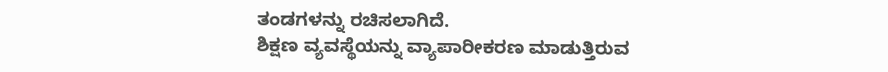ತಂಡಗಳನ್ನು ರಚಿಸಲಾಗಿದೆ.
ಶಿಕ್ಷಣ ವ್ಯವಸ್ಥೆಯನ್ನು ವ್ಯಾಪಾರೀಕರಣ ಮಾಡುತ್ತಿರುವ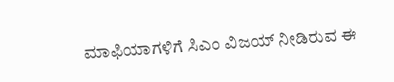ಮಾಫಿಯಾಗಳಿಗೆ ಸಿಎಂ ವಿಜಯ್ ನೀಡಿರುವ ಈ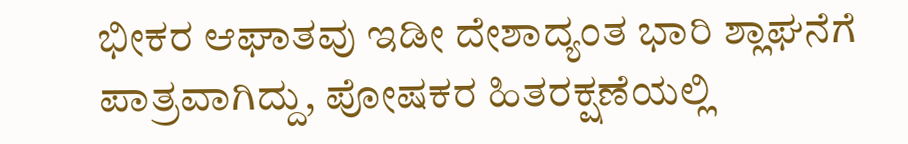ಭೀಕರ ಆಘಾತವು ಇಡೀ ದೇಶಾದ್ಯಂತ ಭಾರಿ ಶ್ಲಾಘನೆಗೆ ಪಾತ್ರವಾಗಿದ್ದು, ಪೋಷಕರ ಹಿತರಕ್ಷಣೆಯಲ್ಲಿ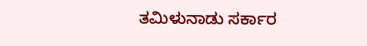ತಮಿಳುನಾಡು ಸರ್ಕಾರ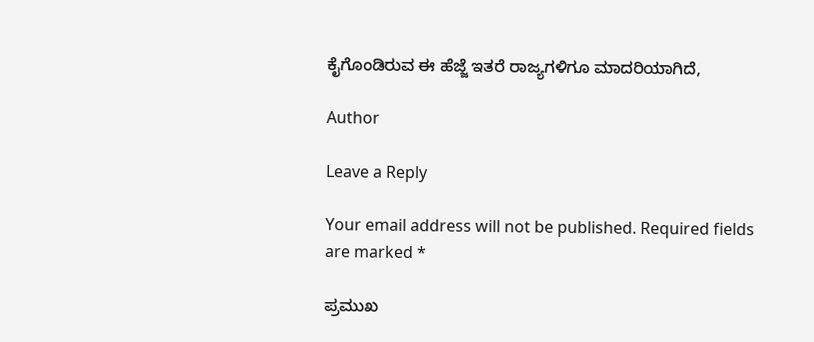ಕೈಗೊಂಡಿರುವ ಈ ಹೆಜ್ಜೆ ಇತರೆ ರಾಜ್ಯಗಳಿಗೂ ಮಾದರಿಯಾಗಿದೆ,

Author

Leave a Reply

Your email address will not be published. Required fields are marked *

ಪ್ರಮುಖ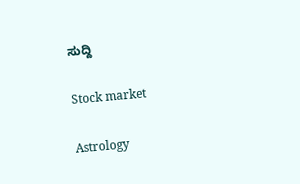ಸುದ್ದಿ

Stock market

Astrology